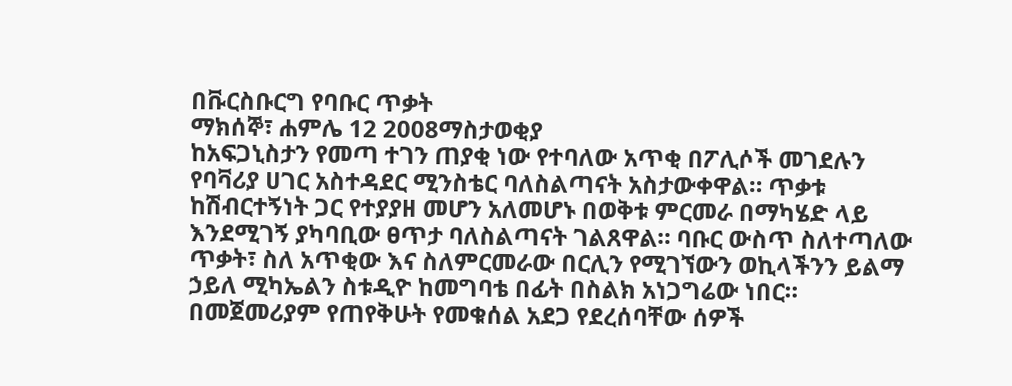በቩርስቡርግ የባቡር ጥቃት
ማክሰኞ፣ ሐምሌ 12 2008ማስታወቂያ
ከአፍጋኒስታን የመጣ ተገን ጠያቂ ነው የተባለው አጥቂ በፖሊሶች መገደሉን የባቫሪያ ሀገር አስተዳደር ሚንስቴር ባለስልጣናት አስታውቀዋል። ጥቃቱ ከሽብርተኝነት ጋር የተያያዘ መሆን አለመሆኑ በወቅቱ ምርመራ በማካሄድ ላይ እንደሚገኝ ያካባቢው ፀጥታ ባለስልጣናት ገልጸዋል። ባቡር ውስጥ ስለተጣለው ጥቃት፣ ስለ አጥቂው እና ስለምርመራው በርሊን የሚገኘውን ወኪላችንን ይልማ ኃይለ ሚካኤልን ስቱዲዮ ከመግባቴ በፊት በስልክ አነጋግሬው ነበር። በመጀመሪያም የጠየቅሁት የመቁሰል አደጋ የደረሰባቸው ሰዎች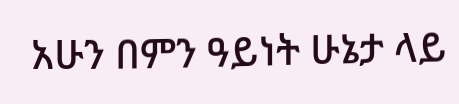አሁን በምን ዓይነት ሁኔታ ላይ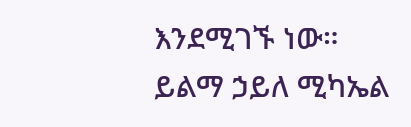እንደሚገኙ ነው።
ይልማ ኃይለ ሚካኤል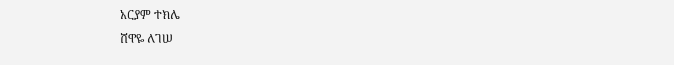አርያም ተክሌ
ሸዋዬ ለገሠ